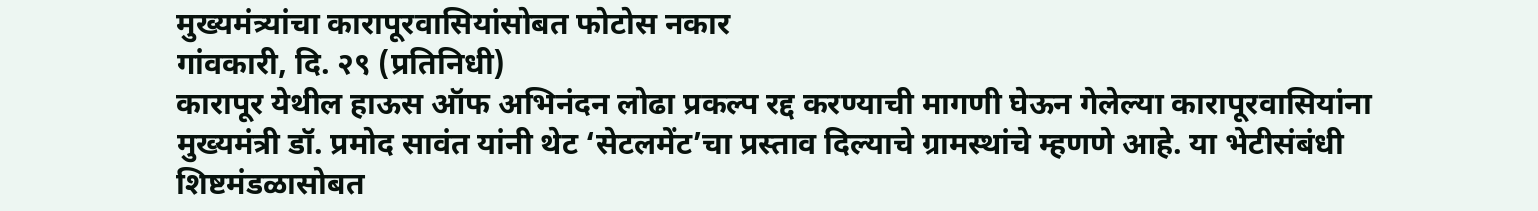मुख्यमंत्र्यांचा कारापूरवासियांसोबत फोटोस नकार
गांवकारी, दि. २९ (प्रतिनिधी)
कारापूर येथील हाऊस ऑफ अभिनंदन लोढा प्रकल्प रद्द करण्याची मागणी घेऊन गेलेल्या कारापूरवासियांना मुख्यमंत्री डॉ. प्रमोद सावंत यांनी थेट ‘सेटलमेंट’चा प्रस्ताव दिल्याचे ग्रामस्थांचे म्हणणे आहे. या भेटीसंबंधी शिष्टमंडळासोबत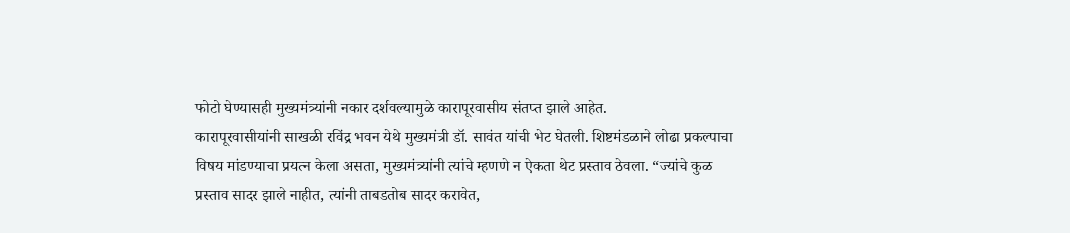फोटो घेण्यासही मुख्यमंत्र्यांनी नकार दर्शवल्यामुळे कारापूरवासीय संतप्त झाले आहेत.
कारापूरवासीयांनी साखळी रविंद्र भवन येथे मुख्यमंत्री डॉ. सावंत यांची भेट घेतली. शिष्टमंडळाने लोढा प्रकल्पाचा विषय मांडण्याचा प्रयत्न केला असता, मुख्यमंत्र्यांनी त्यांचे म्हणणे न ऐकता थेट प्रस्ताव ठेवला. “ज्यांचे कुळ प्रस्ताव सादर झाले नाहीत, त्यांनी ताबडतोब सादर करावेत,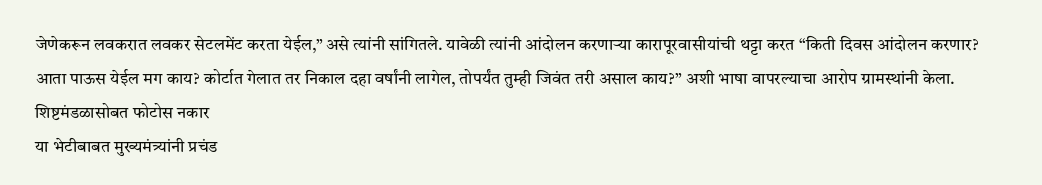जेणेकरून लवकरात लवकर सेटलमेंट करता येईल,” असे त्यांनी सांगितले. यावेळी त्यांनी आंदोलन करणाऱ्या कारापूरवासीयांची थट्टा करत “किती दिवस आंदोलन करणार? आता पाऊस येईल मग काय? कोर्टात गेलात तर निकाल दहा वर्षांनी लागेल, तोपर्यंत तुम्ही जिवंत तरी असाल काय?” अशी भाषा वापरल्याचा आरोप ग्रामस्थांनी केला.
शिष्टमंडळासोबत फोटोस नकार
या भेटीबाबत मुख्यमंत्र्यांनी प्रचंड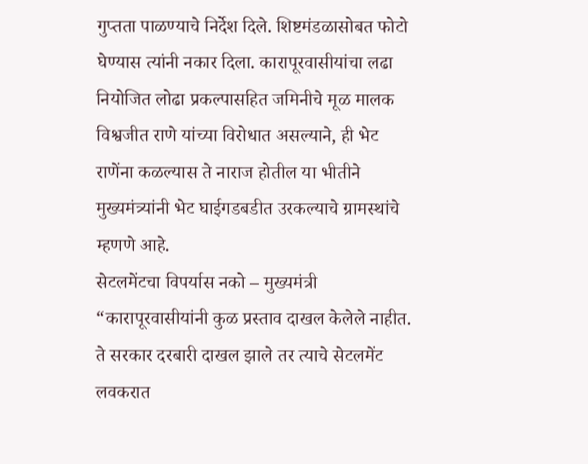गुप्तता पाळण्याचे निर्देश दिले. शिष्टमंडळासोबत फोटो घेण्यास त्यांनी नकार दिला. कारापूरवासीयांचा लढा नियोजित लोढा प्रकल्पासहित जमिनीचे मूळ मालक विश्वजीत राणे यांच्या विरोधात असल्याने, ही भेट राणेंना कळल्यास ते नाराज होतील या भीतीने मुख्यमंत्र्यांनी भेट घाईगडबडीत उरकल्याचे ग्रामस्थांचे म्हणणे आहे.
सेटलमेंटचा विपर्यास नको – मुख्यमंत्री
“कारापूरवासीयांनी कुळ प्रस्ताव दाखल केलेले नाहीत. ते सरकार दरबारी दाखल झाले तर त्याचे सेटलमेंट लवकरात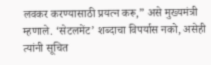लवकर करण्यासाठी प्रयत्न करू,” असे मुख्यमंत्री म्हणाले. ‘सेटलमेंट’ शब्दाचा विपर्यास नको, असेही त्यांनी सूचित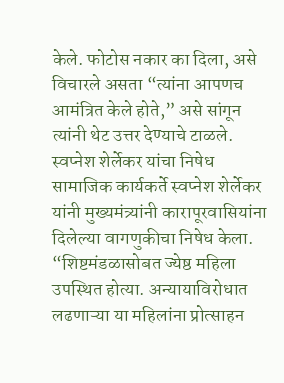केले. फोटोस नकार का दिला, असे विचारले असता “त्यांना आपणच आमंत्रित केले होते,” असे सांगून त्यांनी थेट उत्तर देण्याचे टाळले.
स्वप्नेश शेर्लेकर यांचा निषेध
सामाजिक कार्यकर्ते स्वप्नेश शेर्लेकर यांनी मुख्यमंत्र्यांनी कारापूरवासियांना दिलेल्या वागणुकीचा निषेध केला. “शिष्टमंडळासोबत ज्येष्ठ महिला उपस्थित होत्या. अन्यायाविरोधात लढणाऱ्या या महिलांना प्रोत्साहन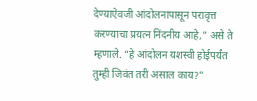देण्याऐवजी आंदोलनापासून परावृत्त करण्याचा प्रयत्न निंदनीय आहे,” असे ते म्हणाले. “हे आंदोलन यशस्वी होईपर्यंत तुम्ही जिवंत तरी असाल काय?”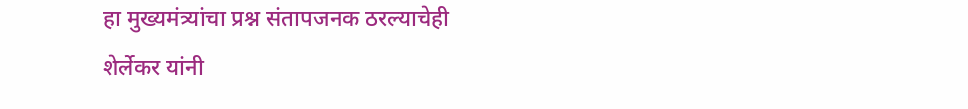हा मुख्यमंत्र्यांचा प्रश्न संतापजनक ठरल्याचेही शेर्लेकर यांनी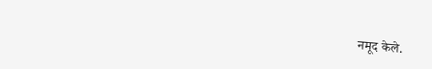नमूद केले.